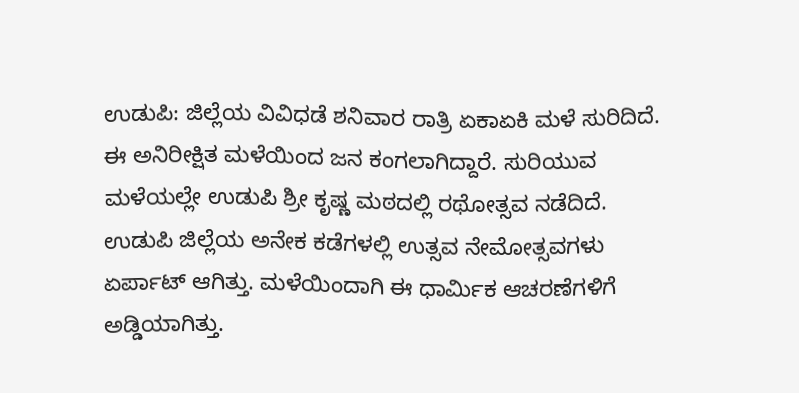ಉಡುಪಿ: ಜಿಲ್ಲೆಯ ವಿವಿಧಡೆ ಶನಿವಾರ ರಾತ್ರಿ ಏಕಾಏಕಿ ಮಳೆ ಸುರಿದಿದೆ. ಈ ಅನಿರೀಕ್ಷಿತ ಮಳೆಯಿಂದ ಜನ ಕಂಗಲಾಗಿದ್ದಾರೆ. ಸುರಿಯುವ ಮಳೆಯಲ್ಲೇ ಉಡುಪಿ ಶ್ರೀ ಕೃಷ್ಣ ಮಠದಲ್ಲಿ ರಥೋತ್ಸವ ನಡೆದಿದೆ.
ಉಡುಪಿ ಜಿಲ್ಲೆಯ ಅನೇಕ ಕಡೆಗಳಲ್ಲಿ ಉತ್ಸವ ನೇಮೋತ್ಸವಗಳು ಏರ್ಪಾಟ್ ಆಗಿತ್ತು. ಮಳೆಯಿಂದಾಗಿ ಈ ಧಾರ್ಮಿಕ ಆಚರಣೆಗಳಿಗೆ ಅಡ್ಡಿಯಾಗಿತ್ತು.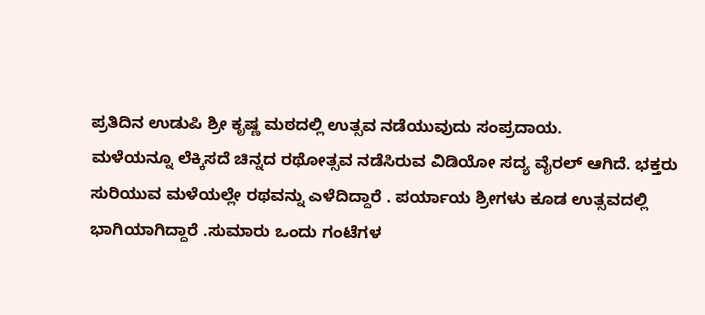ಪ್ರತಿದಿನ ಉಡುಪಿ ಶ್ರೀ ಕೃಷ್ಣ ಮಠದಲ್ಲಿ ಉತ್ಸವ ನಡೆಯುವುದು ಸಂಪ್ರದಾಯ.
ಮಳೆಯನ್ನೂ ಲೆಕ್ಕಿಸದೆ ಚಿನ್ನದ ರಥೋತ್ಸವ ನಡೆಸಿರುವ ವಿಡಿಯೋ ಸದ್ಯ ವೈರಲ್ ಆಗಿದೆ. ಭಕ್ತರು ಸುರಿಯುವ ಮಳೆಯಲ್ಲೇ ರಥವನ್ನು ಎಳೆದಿದ್ದಾರೆ . ಪರ್ಯಾಯ ಶ್ರೀಗಳು ಕೂಡ ಉತ್ಸವದಲ್ಲಿ ಭಾಗಿಯಾಗಿದ್ದಾರೆ .ಸುಮಾರು ಒಂದು ಗಂಟೆಗಳ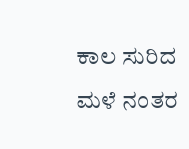ಕಾಲ ಸುರಿದ ಮಳೆ ನಂತರ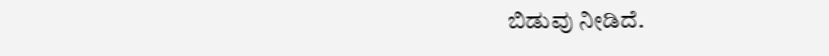ಬಿಡುವು ನೀಡಿದೆ.